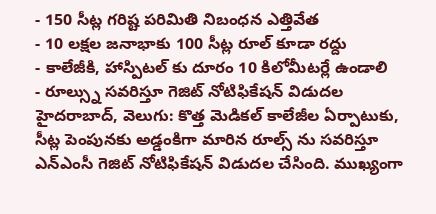- 150 సీట్ల గరిష్ట పరిమితి నిబంధన ఎత్తివేత
- 10 లక్షల జనాభాకు 100 సీట్ల రూల్ కూడా రద్దు
- కాలేజీకి, హాస్పిటల్ కు దూరం 10 కిలోమీటర్లే ఉండాలి
- రూల్స్ను సవరిస్తూ గెజిట్ నోటిఫికేషన్ విడుదల
హైదరాబాద్, వెలుగు: కొత్త మెడికల్ కాలేజీల ఏర్పాటుకు, సీట్ల పెంపునకు అడ్డంకిగా మారిన రూల్స్ ను సవరిస్తూ ఎన్ఎంసీ గెజిట్ నోటిఫికేషన్ విడుదల చేసింది. ముఖ్యంగా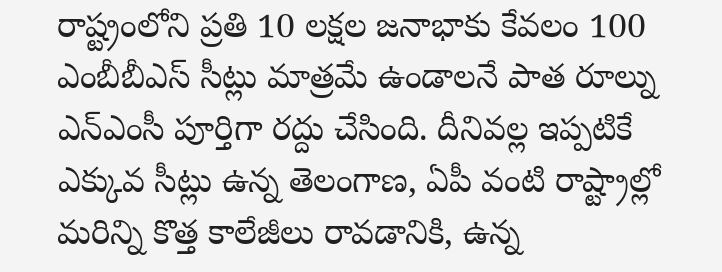రాష్ట్రంలోని ప్రతి 10 లక్షల జనాభాకు కేవలం 100 ఎంబీబీఎస్ సీట్లు మాత్రమే ఉండాలనే పాత రూల్ను ఎన్ఎంసీ పూర్తిగా రద్దు చేసింది. దీనివల్ల ఇప్పటికే ఎక్కువ సీట్లు ఉన్న తెలంగాణ, ఏపీ వంటి రాష్ట్రాల్లో మరిన్ని కొత్త కాలేజీలు రావడానికి, ఉన్న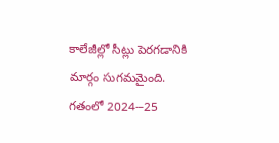కాలేజీల్లో సీట్లు పెరగడానికి మార్గం సుగమమైంది.
గతంలో 2024-–25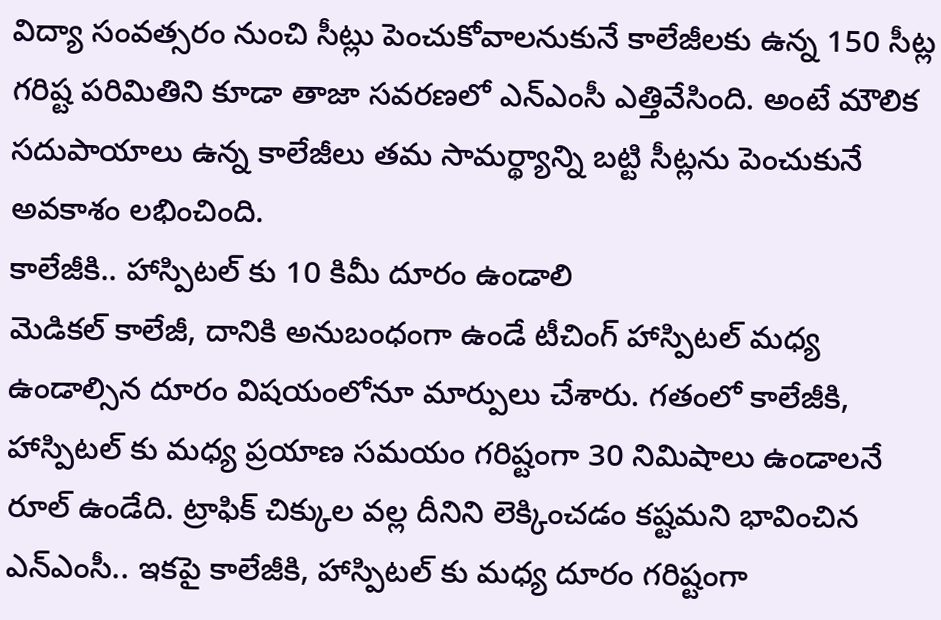విద్యా సంవత్సరం నుంచి సీట్లు పెంచుకోవాలనుకునే కాలేజీలకు ఉన్న 150 సీట్ల గరిష్ట పరిమితిని కూడా తాజా సవరణలో ఎన్ఎంసీ ఎత్తివేసింది. అంటే మౌలిక సదుపాయాలు ఉన్న కాలేజీలు తమ సామర్థ్యాన్ని బట్టి సీట్లను పెంచుకునే అవకాశం లభించింది.
కాలేజీకి.. హాస్పిటల్ కు 10 కిమీ దూరం ఉండాలి
మెడికల్ కాలేజీ, దానికి అనుబంధంగా ఉండే టీచింగ్ హాస్పిటల్ మధ్య ఉండాల్సిన దూరం విషయంలోనూ మార్పులు చేశారు. గతంలో కాలేజీకి, హాస్పిటల్ కు మధ్య ప్రయాణ సమయం గరిష్టంగా 30 నిమిషాలు ఉండాలనే రూల్ ఉండేది. ట్రాఫిక్ చిక్కుల వల్ల దీనిని లెక్కించడం కష్టమని భావించిన ఎన్ఎంసీ.. ఇకపై కాలేజీకి, హాస్పిటల్ కు మధ్య దూరం గరిష్టంగా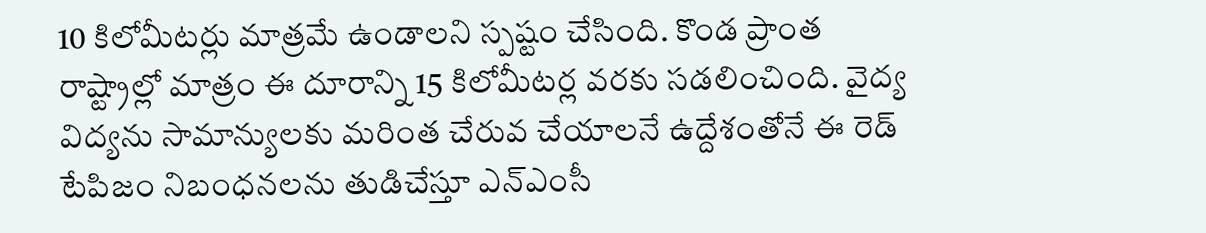10 కిలోమీటర్లు మాత్రమే ఉండాలని స్పష్టం చేసింది. కొండ ప్రాంత రాష్ట్రాల్లో మాత్రం ఈ దూరాన్ని 15 కిలోమీటర్ల వరకు సడలించింది. వైద్య విద్యను సామాన్యులకు మరింత చేరువ చేయాలనే ఉద్దేశంతోనే ఈ రెడ్ టేపిజం నిబంధనలను తుడిచేస్తూ ఎన్ఎంసీ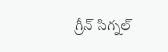గ్రీన్ సిగ్నల్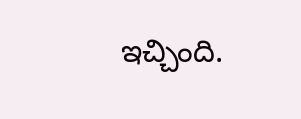ఇచ్చింది.